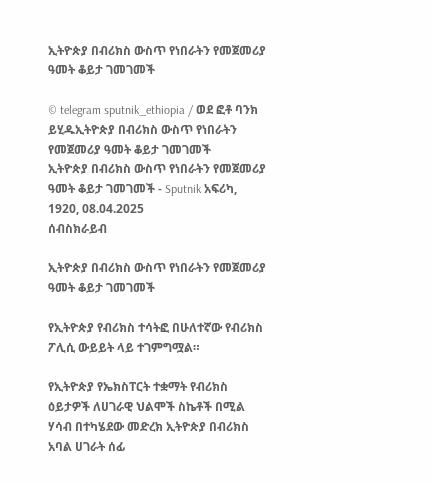ኢትዮጵያ በብሪክስ ውስጥ የነበራትን የመጀመሪያ ዓመት ቆይታ ገመገመች

© telegram sputnik_ethiopia / ወደ ፎቶ ባንክ ይሂዱኢትዮጵያ በብሪክስ ውስጥ የነበራትን የመጀመሪያ ዓመት ቆይታ ገመገመች
ኢትዮጵያ በብሪክስ ውስጥ የነበራትን የመጀመሪያ ዓመት ቆይታ ገመገመች - Sputnik አፍሪካ, 1920, 08.04.2025
ሰብስክራይብ

ኢትዮጵያ በብሪክስ ውስጥ የነበራትን የመጀመሪያ ዓመት ቆይታ ገመገመች

የኢትዮጵያ የብሪክስ ተሳትፎ በሁለተኛው የብሪክስ ፖሊሲ ውይይት ላይ ተገምግሟል።

የኢትዮጵያ የኤክስፐርት ተቋማት የብሪክስ ዕይታዎች ለሀገራዊ ህልሞች ስኬቶች በሚል ሃሳብ በተካሄደው መድረክ ኢትዮጵያ በብሪክስ አባል ሀገራት ሰፊ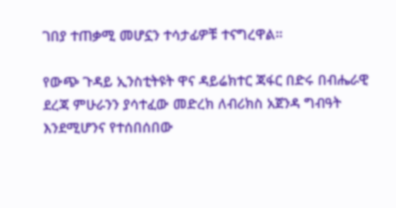ገበያ ተጠቃሚ መሆኗን ተሳታፊዎቹ ተናግረዋል።

የውጭ ጉዳይ ኢንስቲትዩት ዋና ዳይሬክተር ጃፋር በድሩ በብሔራዊ ደረጃ ምሁራንን ያሳተፈው መድረክ ለብሪክስ አጀንዳ ግብዓት እንደሚሆንና የተሰበሰበው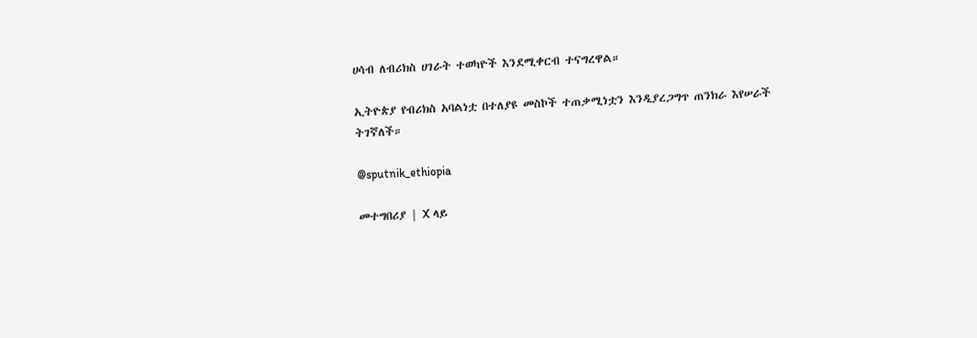ሀሳብ ለብሪክስ ሀገራት ተወካዮች እንደሚቀርብ ተናግረዋል።

ኢትዮጵያ የብሪክስ አባልነቷ በተለያዩ መስኮች ተጠቃሚነቷን እንዲያረጋግጥ ጠንክራ እየሠራች ትገኛለች።

@sputnik_ethiopia

መተግበሪያ | X ላይ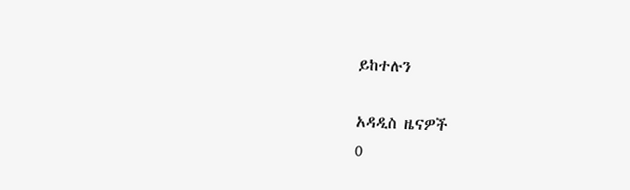ይከተሉን

አዳዲስ ዜናዎች
0